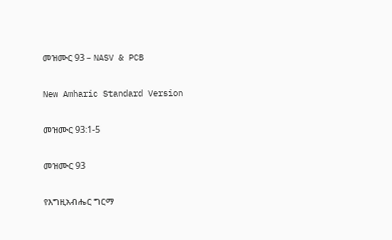መዝሙር 93 – NASV & PCB

New Amharic Standard Version

መዝሙር 93:1-5

መዝሙር 93

የእግዚአብሔር ግርማ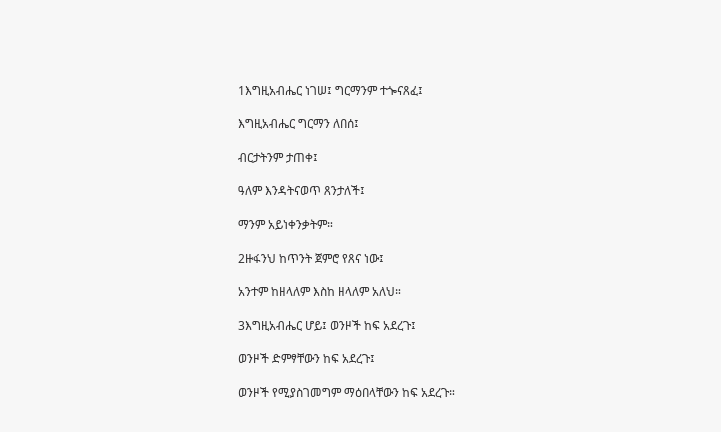1እግዚአብሔር ነገሠ፤ ግርማንም ተጐናጸፈ፤

እግዚአብሔር ግርማን ለበሰ፤

ብርታትንም ታጠቀ፤

ዓለም እንዳትናወጥ ጸንታለች፤

ማንም አይነቀንቃትም።

2ዙፋንህ ከጥንት ጀምሮ የጸና ነው፤

አንተም ከዘላለም እስከ ዘላለም አለህ።

3እግዚአብሔር ሆይ፤ ወንዞች ከፍ አደረጉ፤

ወንዞች ድምፃቸውን ከፍ አደረጉ፤

ወንዞች የሚያስገመግም ማዕበላቸውን ከፍ አደረጉ።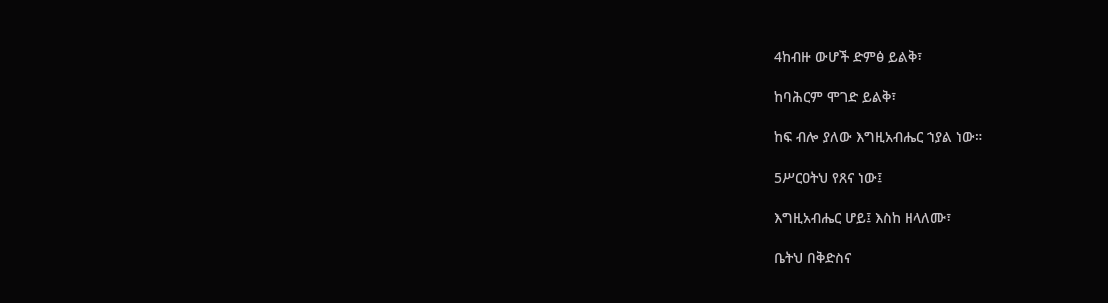4ከብዙ ውሆች ድምፅ ይልቅ፣

ከባሕርም ሞገድ ይልቅ፣

ከፍ ብሎ ያለው እግዚአብሔር ኀያል ነው።

5ሥርዐትህ የጸና ነው፤

እግዚአብሔር ሆይ፤ እስከ ዘላለሙ፣

ቤትህ በቅድስና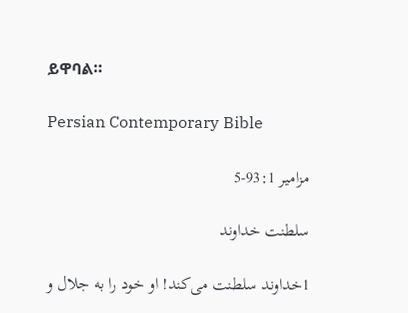ይዋባል።

Persian Contemporary Bible

مزامير 93:1-5

سلطنت خداوند

1خداوند سلطنت می‌كند! او خود را به جلال و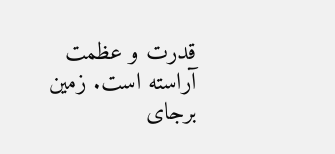قدرت و عظمت آراسته است. زمين برجای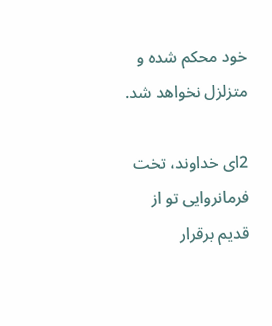خود محكم شده و متزلزل نخواهد شد.

2ای خداوند، تخت فرمانروايی تو از قديم برقرار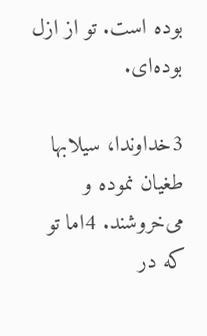بوده است. تو از ازل بوده‌ای.

3خداوندا، سيلابها طغيان نموده و می‌خروشند. 4اما تو كه در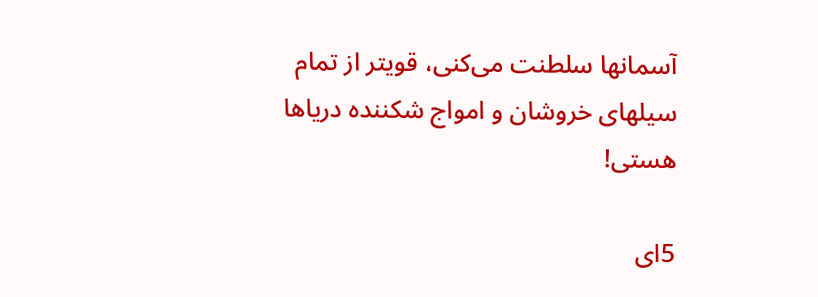آسمانها سلطنت می‌كنی، قویتر از تمام سيلهای خروشان و امواج شكننده درياها هستی!

5ای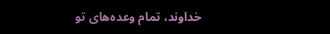خداوند، تمام وعده‌های تو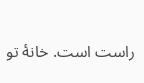راست است. خانهٔ تو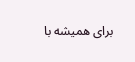برای هميشه با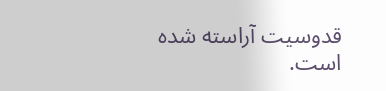قدوسيت آراسته شده است.